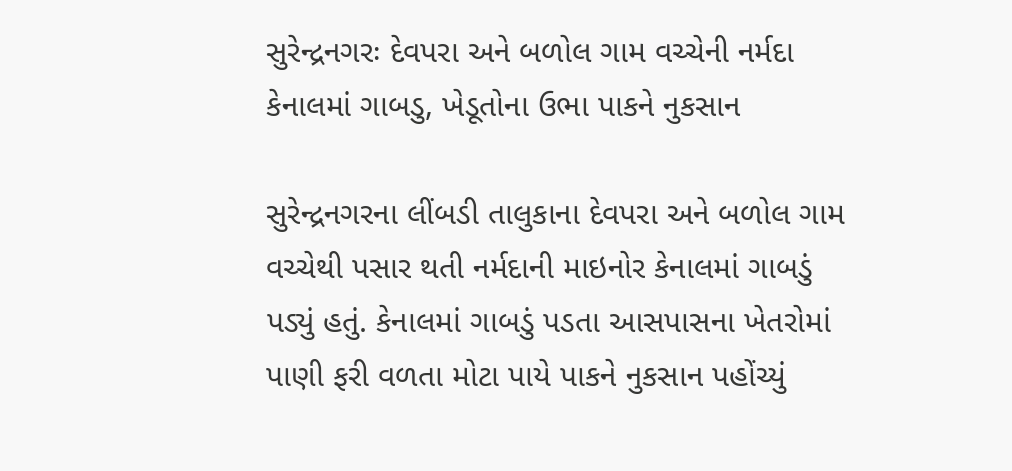સુરેન્દ્રનગરઃ દેવપરા અને બળોલ ગામ વચ્ચેની નર્મદા કેનાલમાં ગાબડુ, ખેડૂતોના ઉભા પાકને નુકસાન

સુરેન્દ્રનગરના લીંબડી તાલુકાના દેવપરા અને બળોલ ગામ વચ્ચેથી પસાર થતી નર્મદાની માઇનોર કેનાલમાં ગાબડું પડ્યું હતું. કેનાલમાં ગાબડું પડતા આસપાસના ખેતરોમાં પાણી ફરી વળતા મોટા પાયે પાકને નુકસાન પહોંચ્યું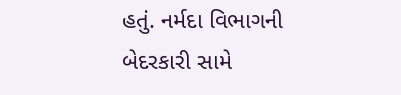હતું. નર્મદા વિભાગની બેદરકારી સામે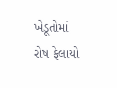ખેડૂતોમાં રોષ ફેલાયો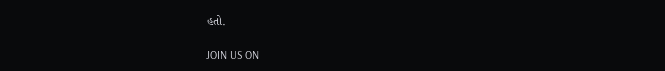હતો.

JOIN US ON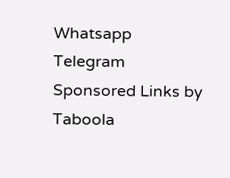Whatsapp
Telegram
Sponsored Links by Taboola